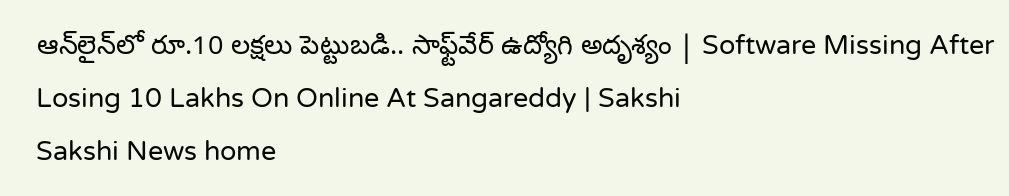ఆన్‌లైన్‌లో రూ.10 లక్షలు పెట్టుబడి.. సాఫ్ట్‌వేర్‌ ఉద్యోగి అదృశ్యం | Software Missing After Losing 10 Lakhs On Online At Sangareddy | Sakshi
Sakshi News home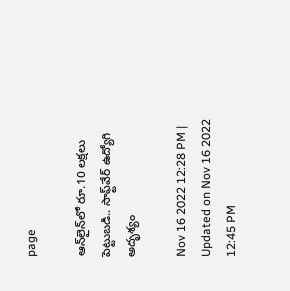page

ఆన్‌లైన్‌లో రూ.10 లక్షలు పెట్టుబడి.. సాఫ్ట్‌వేర్‌ ఉద్యోగి అదృశ్యం

Nov 16 2022 12:28 PM | Updated on Nov 16 2022 12:45 PM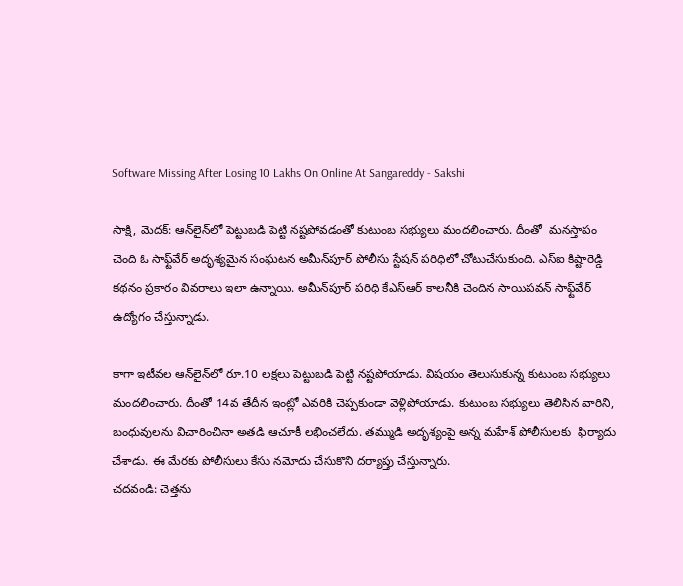Software Missing After Losing 10 Lakhs On Online At Sangareddy - Sakshi

సాక్షి, మెదక్‌: ఆన్‌లైన్‌లో పెట్టుబడి పెట్టి నష్టపోవడంతో కుటుంబ సభ్యులు మందలించారు. దీంతో  మనస్తాపం చెంది ఓ సాఫ్ట్‌వేర్‌ అదృశ్యమైన సంఘటన అమీన్‌పూర్‌ పోలీసు స్టేషన్‌ పరిధిలో చోటుచేసుకుంది. ఎస్‌ఐ కిష్టారెడ్డి కథనం ప్రకారం వివరాలు ఇలా ఉన్నాయి. అమీన్‌పూర్‌ పరిధి కేఎస్‌ఆర్‌ కాలనీకి చెందిన సాయిపవన్‌ సాఫ్ట్‌వేర్‌ ఉద్యోగం చేస్తున్నాడు.

కాగా ఇటీవల ఆన్‌లైన్‌లో రూ.10 లక్షలు పెట్టుబడి పెట్టి నష్టపోయాడు. విషయం తెలుసుకున్న కుటుంబ సభ్యులు మందలించారు. దీంతో 14వ తేదీన ఇంట్లో ఎవరికి చెప్పకుండా వెళ్లిపోయాడు. కుటుంబ సభ్యులు తెలిసిన వారిని, బంధువులను విచారించినా అతడి ఆచూకీ లభించలేదు. తమ్ముడి అదృశ్యంపై అన్న మహేశ్‌ పోలీసులకు  ఫిర్యాదు చేశాడు. ఈ మేరకు పోలీసులు కేసు నమోదు చేసుకొని దర్యాప్తు చేస్తున్నారు.
చదవండి: చెత్తను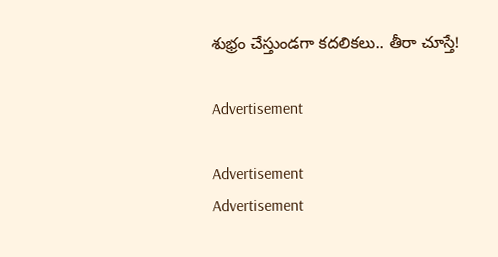శుభ్రం చేస్తుండగా కదలికలు.. తీరా చూస్తే!

Advertisement

Advertisement
Advertisement